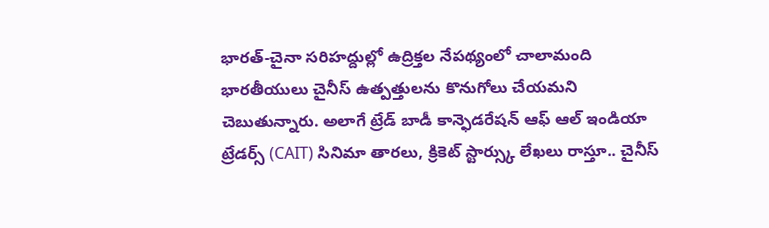భారత్-చైనా సరిహద్దుల్లో ఉద్రిక్తల నేపథ్యంలో చాలామంది భారతీయులు చైనీస్ ఉత్పత్తులను కొనుగోలు చేయమని చెబుతున్నారు. అలాగే ట్రేడ్ బాడీ కాన్ఫెడరేషన్ ఆఫ్ ఆల్ ఇండియా ట్రేడర్స్ (CAIT) సినిమా తారలు, క్రికెట్ స్టార్స్కు లేఖలు రాస్తూ.. చైనీస్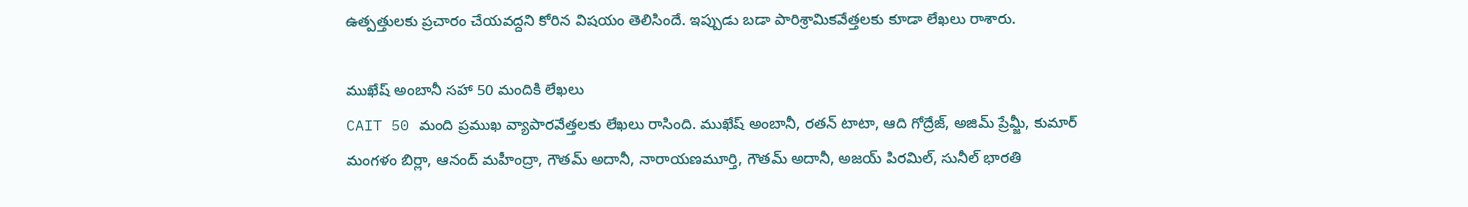ఉత్పత్తులకు ప్రచారం చేయవద్దని కోరిన విషయం తెలిసిందే. ఇప్పుడు బడా పారిశ్రామికవేత్తలకు కూడా లేఖలు రాశారు.

ముఖేష్ అంబానీ సహా 50 మందికి లేఖలు
CAIT 50 మంది ప్రముఖ వ్యాపారవేత్తలకు లేఖలు రాసింది. ముఖేష్ అంబానీ, రతన్ టాటా, ఆది గోద్రేజ్, అజిమ్ ప్రేమ్జీ, కుమార్ మంగళం బిర్లా, ఆనంద్ మహీంద్రా, గౌతమ్ అదానీ, నారాయణమూర్తి, గౌతమ్ అదానీ, అజయ్ పిరమిల్, సునీల్ భారతి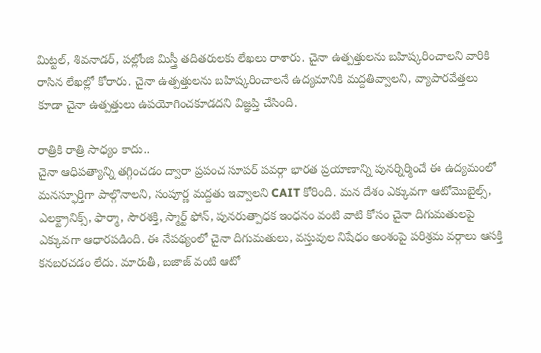మిట్టల్, శివనాడర్, పల్లోంజి మిస్త్రీ తదితరులకు లేఖలు రాశారు. చైనా ఉత్పత్తులను బహిష్కరించాలని వారికి రాసిన లేఖల్లో కోరారు. చైనా ఉత్పత్తులను బహిష్కరించాలనే ఉద్యమానికి మద్దతివ్వాలని, వ్యాపారవేత్తలు కూడా చైనా ఉత్పత్తులు ఉపయోగించకూడదని విజ్ఞప్తి చేసింది.

రాత్రికి రాత్రి సాధ్యం కాదు..
చైనా ఆధిపత్యాన్ని తగ్గించడం ద్వారా ప్రపంచ సూపర్ పవర్గా భారత ప్రయాణాన్ని పునర్నిర్మించే ఈ ఉద్యమంలో మనస్ఫూర్తిగా పాల్గొనాలని, సంపూర్ణ మద్దతు ఇవ్వాలని CAIT కోరింది. మన దేశం ఎక్కువగా ఆటోమొబైల్స్, ఎలక్ట్రానిక్స్, ఫార్మా, సౌరశక్తి, స్మార్ట్ ఫోన్, పునరుత్పాధక ఇంధనం వంటి వాటి కోసం చైనా దిగుమతులపై ఎక్కువగా ఆధారపడింది. ఈ నేపథ్యంలో చైనా దిగుమతులు, వస్తువుల నిషేధం అంశంపై పరిశ్రమ వర్గాలు ఆసక్తి కనబరచడం లేదు. మారుతీ, బజాజ్ వంటి ఆటో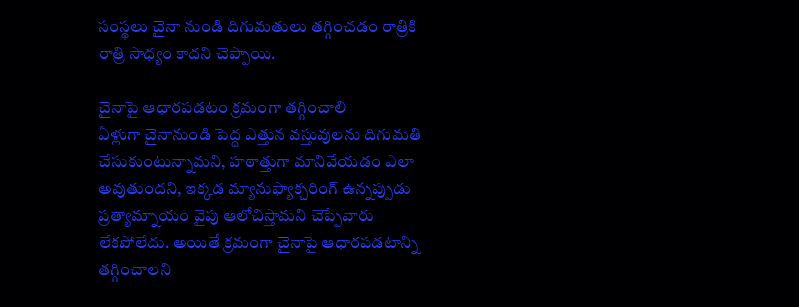సంస్థలు చైనా నుండి దిగుమతులు తగ్గించడం రాత్రికి రాత్రి సాధ్యం కాదని చెప్పాయి.

చైనాపై ఆధారపడటం క్రమంగా తగ్గించాలి
ఏళ్లుగా చైనానుండి పెద్ద ఎత్తున వస్తువులను దిగుమతి చేసుకుంటున్నామని, హఠాత్తుగా మానివేయడం ఎలా అవుతుందని, ఇక్కడ మ్యానుఫ్యాక్చరింగ్ ఉన్నప్పుడు ప్రత్యామ్నాయం వైపు ఆలోచిస్తామని చెప్పేవారు లేకపోలేదు. అయితే క్రమంగా చైనాపై ఆధారపడటాన్ని తగ్గించాలని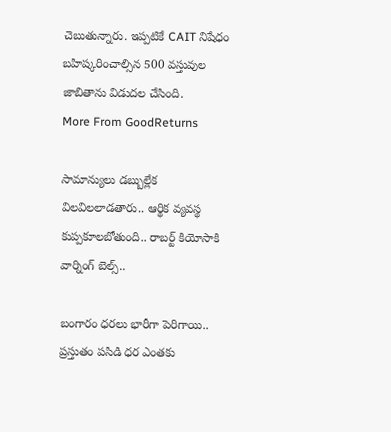చెబుతున్నారు. ఇప్పటికే CAIT నిషేధం బహిష్కరించాల్సిన 500 వస్తువుల జాబితాను విడుదల చేసింది.
More From GoodReturns

సామాన్యులు డబ్బుల్లేక విలవిలలాడతారు.. ఆర్థిక వ్యవస్థ కుప్పకూలబోతుంది.. రాబర్ట్ కియోసాకి వార్నింగ్ బెల్స్..

బంగారం ధరలు భారీగా పెరిగాయి.. ప్రస్తుతం పసిడి ధర ఎంతకు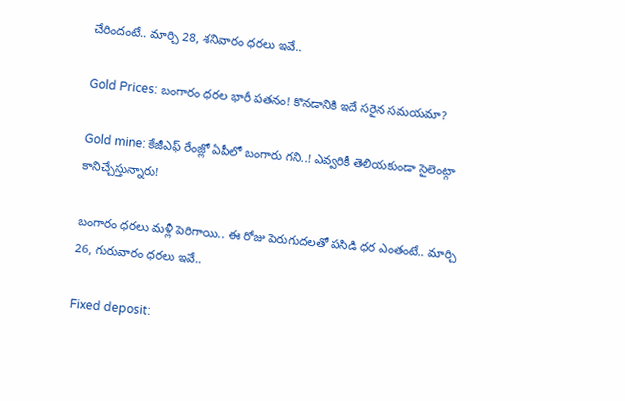చేరిందంటే.. మార్చి 28, శనివారం ధరలు ఇవే..

Gold Prices: బంగారం ధరల భారీ పతనం! కొనడానికి ఇదే సరైన సమయమా?

Gold mine: కేజీఎఫ్ రేంజ్లో ఏపీలో బంగారు గని..! ఎవ్వరికీ తెలియకుండా సైలెంట్గా కానిచ్చేస్తున్నారు!

బంగారం ధరలు మళ్లీ పెరిగాయి.. ఈ రోజు పెరుగుదలతో పసిడి ధర ఎంతంటే.. మార్చి 26, గురువారం ధరలు ఇవే..

Fixed deposit: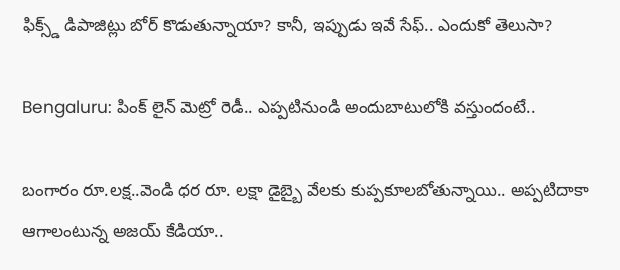ఫిక్స్డ్ డిపాజిట్లు బోర్ కొడుతున్నాయా? కానీ, ఇప్పుడు ఇవే సేఫ్.. ఎందుకో తెలుసా?

Bengaluru: పింక్ లైన్ మెట్రో రెడీ.. ఎప్పటినుండి అందుబాటులోకి వస్తుందంటే..

బంగారం రూ.లక్ష..వెండి ధర రూ. లక్షా డైబ్బై వేలకు కుప్పకూలబోతున్నాయి.. అప్పటిదాకా ఆగాలంటున్న అజయ్ కేడియా..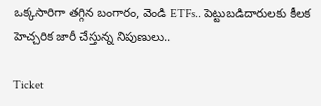ఒక్కసారిగా తగ్గిన బంగారం, వెండి ETFs.. పెట్టుబడిదారులకు కీలక హెచ్చరిక జారీ చేస్తున్న నిపుణులు..

Ticket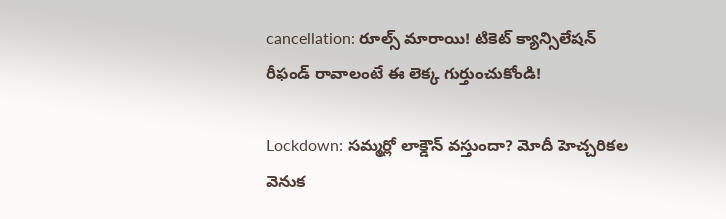cancellation: రూల్స్ మారాయి! టికెట్ క్యాన్సిలేషన్ రీఫండ్ రావాలంటే ఈ లెక్క గుర్తుంచుకోండి!

Lockdown: సమ్మర్లో లాక్డౌన్ వస్తుందా? మోదీ హెచ్చరికల వెనుక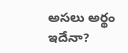అసలు అర్థం ఇదేనా?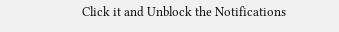Click it and Unblock the Notifications